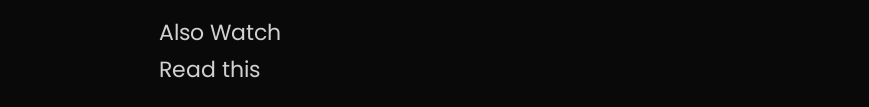Also Watch
Read this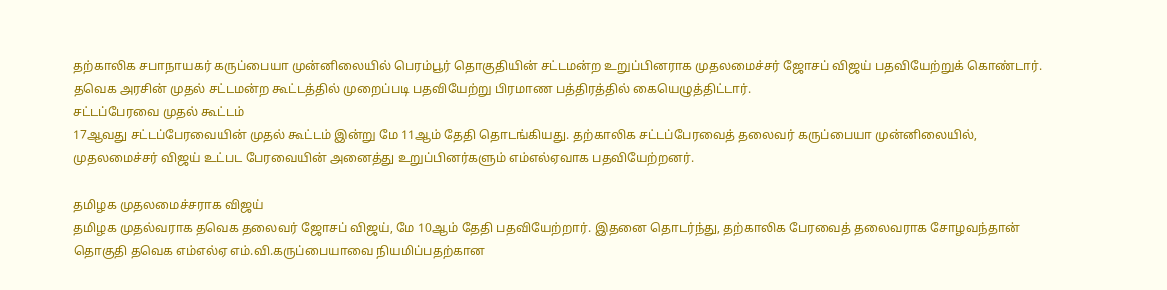தற்காலிக சபாநாயகர் கருப்பையா முன்னிலையில் பெரம்பூர் தொகுதியின் சட்டமன்ற உறுப்பினராக முதலமைச்சர் ஜோசப் விஜய் பதவியேற்றுக் கொண்டார். தவெக அரசின் முதல் சட்டமன்ற கூட்டத்தில் முறைப்படி பதவியேற்று பிரமாண பத்திரத்தில் கையெழுத்திட்டார்.
சட்டப்பேரவை முதல் கூட்டம்
17ஆவது சட்டப்பேரவையின் முதல் கூட்டம் இன்று மே 11ஆம் தேதி தொடங்கியது. தற்காலிக சட்டப்பேரவைத் தலைவர் கருப்பையா முன்னிலையில், முதலமைச்சர் விஜய் உட்பட பேரவையின் அனைத்து உறுப்பினர்களும் எம்எல்ஏவாக பதவியேற்றனர்.

தமிழக முதலமைச்சராக விஜய்
தமிழக முதல்வராக தவெக தலைவர் ஜோசப் விஜய், மே 10ஆம் தேதி பதவியேற்றார். இதனை தொடர்ந்து, தற்காலிக பேரவைத் தலைவராக சோழவந்தான் தொகுதி தவெக எம்எல்ஏ எம்.வி.கருப்பையாவை நியமிப்பதற்கான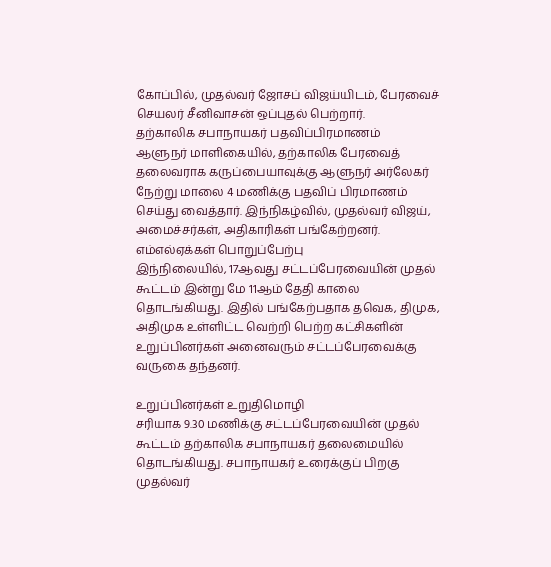கோப்பில், முதல்வர் ஜோசப் விஜய்யிடம், பேரவைச் செயலர் சீனிவாசன் ஒப்புதல் பெற்றார்.
தற்காலிக சபாநாயகர் பதவிப்பிரமாணம்
ஆளுநர் மாளிகையில், தற்காலிக பேரவைத் தலைவராக கருப்பையாவுக்கு ஆளுநர் அர்லேகர் நேற்று மாலை 4 மணிக்கு பதவிப் பிரமாணம் செய்து வைத்தார். இந்நிகழ்வில், முதல்வர் விஜய், அமைச்சர்கள், அதிகாரிகள் பங்கேற்றனர்.
எம்எல்ஏக்கள் பொறுப்பேற்பு
இந்நிலையில், 17ஆவது சட்டப்பேரவையின் முதல் கூட்டம் இன்று மே 11ஆம் தேதி காலை தொடங்கியது. இதில் பங்கேற்பதாக தவெக, திமுக, அதிமுக உள்ளிட்ட வெற்றி பெற்ற கட்சிகளின் உறுப்பினர்கள் அனைவரும் சட்டப்பேரவைக்கு வருகை தந்தனர்.

உறுப்பினர்கள் உறுதிமொழி
சரியாக 9.30 மணிக்கு சட்டப்பேரவையின் முதல் கூட்டம் தற்காலிக சபாநாயகர் தலைமையில் தொடங்கியது. சபாநாயகர் உரைக்குப் பிறகு முதல்வர்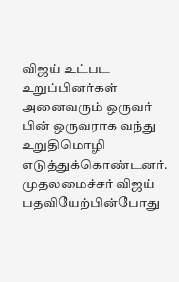விஜய் உட்பட உறுப்பினர்கள் அனைவரும் ஒருவர் பின் ஒருவராக வந்து உறுதிமொழி எடுத்துக்கொண்டனர். முதலமைச்சர் விஜய் பதவியேற்பின்போது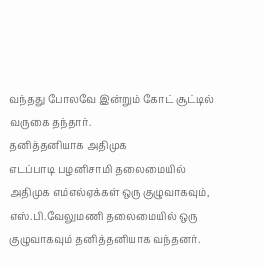வந்தது போலவே இன்றும் கோட் சூட்டில் வருகை தந்தார்.
தனித்தனியாக அதிமுக
எடப்பாடி பழனிசாமி தலைமையில் அதிமுக எம்எல்ஏக்கள் ஒரு குழுவாகவும், எஸ்.பி.வேலுமணி தலைமையில் ஒரு குழுவாகவும் தனித்தனியாக வந்தனர்.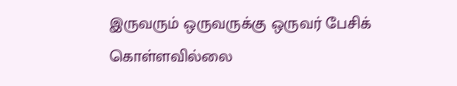இருவரும் ஒருவருக்கு ஒருவர் பேசிக் கொள்ளவில்லை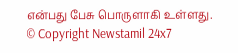என்பது பேசு பொருளாகி உள்ளது.
© Copyright Newstamil 24x7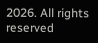2026. All rights reserved